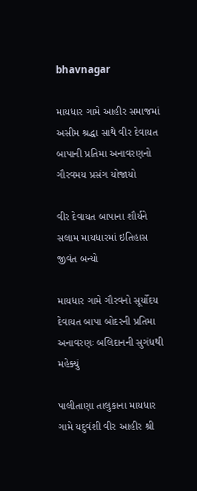bhavnagar

માયધાર ગામે આહીર સમાજમાં અસીમ શ્રદ્ધા સાથે વીર દેવાયત બાપાની પ્રતિમા અનાવરણનો ગૌરવમય પ્રસંગ યોજાયો

વીર દેવાયત બાપાના શૌર્યને સલામ માયધારમાં ઇતિહાસ જીવંત બન્યો

માયધાર ગામે ગૌરવનો સૂર્યોદય દેવાયત બાપા બોદરની પ્રતિમા અનાવરણઃ બલિદાનની સુગંધથી મહેક્યું

પાલીતાણા તાલુકાના માયધાર ગામે યદુવંશી વીર આહીર શ્રી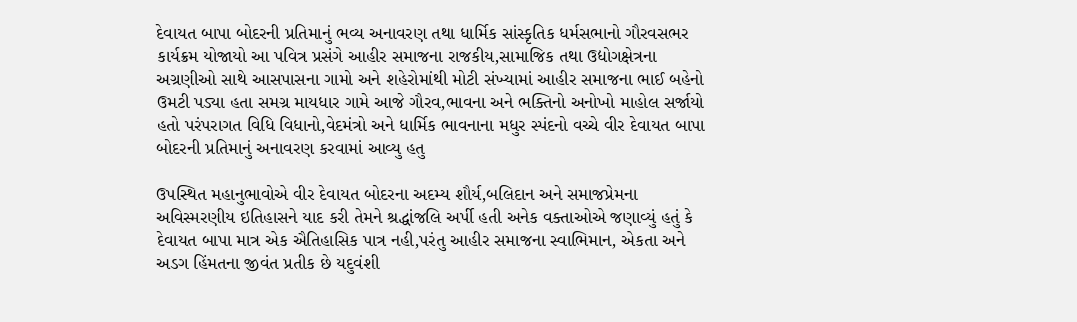દેવાયત બાપા બોદરની પ્રતિમાનું ભવ્ય અનાવરણ તથા ધાર્મિક સાંસ્કૃતિક ધર્મસભાનો ગૌરવસભર કાર્યક્રમ યોજાયો આ પવિત્ર પ્રસંગે આહીર સમાજના રાજકીય,સામાજિક તથા ઉદ્યોગક્ષેત્રના અગ્રણીઓ સાથે આસપાસના ગામો અને શહેરોમાંથી મોટી સંખ્યામાં આહીર સમાજના ભાઈ બહેનો ઉમટી પડ્યા હતા સમગ્ર માયધાર ગામે આજે ગૌરવ,ભાવના અને ભક્તિનો અનોખો માહોલ સર્જાયો હતો પરંપરાગત વિધિ વિધાનો,વેદમંત્રો અને ધાર્મિક ભાવનાના મધુર સ્પંદનો વચ્ચે વીર દેવાયત બાપા બોદરની પ્રતિમાનું અનાવરણ કરવામાં આવ્યુ હતુ

ઉપસ્થિત મહાનુભાવોએ વીર દેવાયત બોદરના અદમ્ય શૌર્ય,બલિદાન અને સમાજપ્રેમના અવિસ્મરણીય ઇતિહાસને યાદ કરી તેમને શ્રદ્ધાંજલિ અર્પી હતી અનેક વક્તાઓએ જણાવ્યું હતું કે દેવાયત બાપા માત્ર એક ઐતિહાસિક પાત્ર નહી,પરંતુ આહીર સમાજના સ્વાભિમાન, એકતા અને અડગ હિંમતના જીવંત પ્રતીક છે યદુવંશી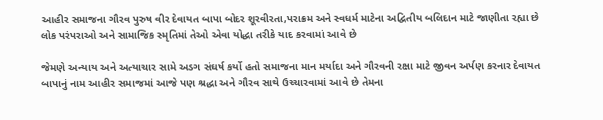આહીર સમાજના ગૌરવ પુરુષ વીર દેવાયત બાપા બોદર શૂરવીરતા,પરાક્રમ અને સ્વધર્મ માટેના અદ્વિતીય બલિદાન માટે જાણીતા રહ્યા છે લોક પરંપરાઓ અને સામાજિક સ્મૃતિમાં તેઓ એવા યોદ્ધા તરીકે યાદ કરવામાં આવે છે

જેમણે અન્યાય અને અત્યાચાર સામે અડગ સંઘર્ષ કર્યો હતો સમાજના માન મર્યાદા અને ગૌરવની રક્ષા માટે જીવન અર્પણ કરનાર દેવાયત બાપાનું નામ આહીર સમાજમાં આજે પણ શ્રદ્ધા અને ગૌરવ સાથે ઉચ્ચારવામાં આવે છે તેમના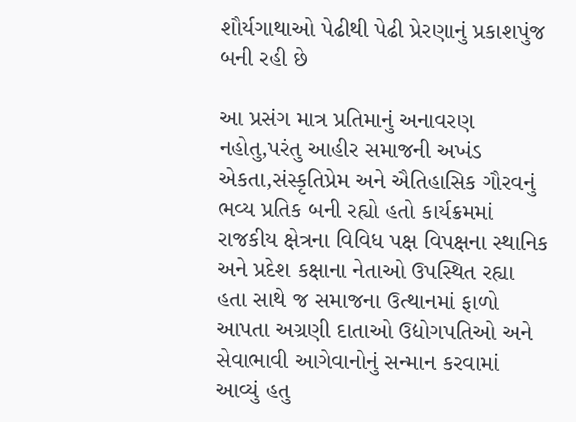શૌર્યગાથાઓ પેઢીથી પેઢી પ્રેરણાનું પ્રકાશપુંજ બની રહી છે

આ પ્રસંગ માત્ર પ્રતિમાનું અનાવરણ નહોતુ,પરંતુ આહીર સમાજની અખંડ એકતા,સંસ્કૃતિપ્રેમ અને ઐતિહાસિક ગૌરવનું ભવ્ય પ્રતિક બની રહ્યો હતો કાર્યક્રમમાં રાજકીય ક્ષેત્રના વિવિધ પક્ષ વિપક્ષના સ્થાનિક અને પ્રદેશ કક્ષાના નેતાઓ ઉપસ્થિત રહ્યા હતા સાથે જ સમાજના ઉત્થાનમાં ફાળો આપતા અગ્રણી દાતાઓ ઉદ્યોગપતિઓ અને સેવાભાવી આગેવાનોનું સન્માન કરવામાં આવ્યું હતુ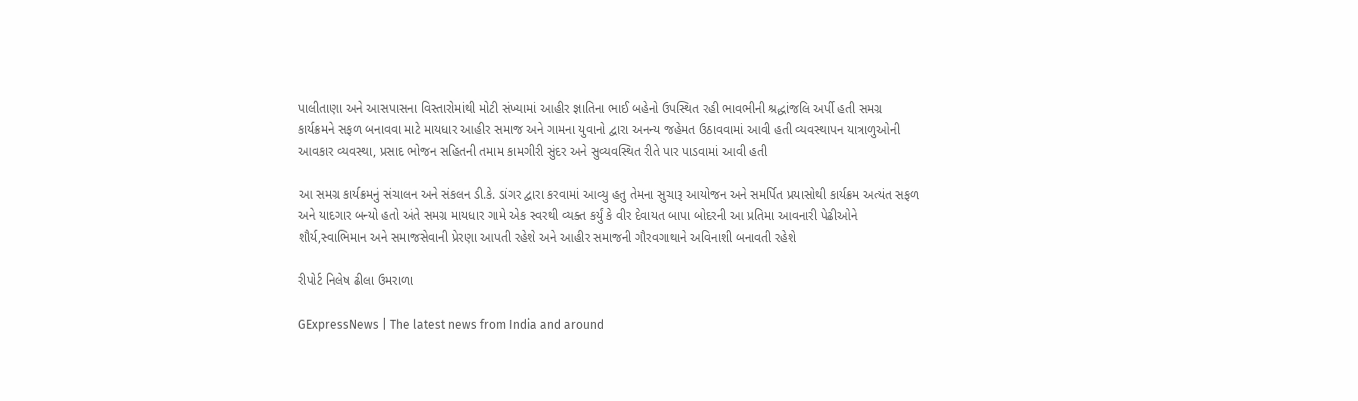પાલીતાણા અને આસપાસના વિસ્તારોમાંથી મોટી સંખ્યામાં આહીર જ્ઞાતિના ભાઈ બહેનો ઉપસ્થિત રહી ભાવભીની શ્રદ્ધાંજલિ અર્પી હતી સમગ્ર કાર્યક્રમને સફળ બનાવવા માટે માયધાર આહીર સમાજ અને ગામના યુવાનો દ્વારા અનન્ય જહેમત ઉઠાવવામાં આવી હતી વ્યવસ્થાપન યાત્રાળુઓની આવકાર વ્યવસ્થા, પ્રસાદ ભોજન સહિતની તમામ કામગીરી સુંદર અને સુવ્યવસ્થિત રીતે પાર પાડવામાં આવી હતી

આ સમગ્ર કાર્યક્રમનું સંચાલન અને સંકલન ડી.કે. ડાંગર દ્વારા કરવામાં આવ્યુ હતુ તેમના સુચારૂ આયોજન અને સમર્પિત પ્રયાસોથી કાર્યક્રમ અત્યંત સફળ અને યાદગાર બન્યો હતો અંતે સમગ્ર માયધાર ગામે એક સ્વરથી વ્યક્ત કર્યું કે વીર દેવાયત બાપા બોદરની આ પ્રતિમા આવનારી પેઢીઓને શૌર્ય,સ્વાભિમાન અને સમાજસેવાની પ્રેરણા આપતી રહેશે અને આહીર સમાજની ગૌરવગાથાને અવિનાશી બનાવતી રહેશે

રીપોર્ટ નિલેષ ઢીલા ઉમરાળા

GExpressNews | The latest news from India and around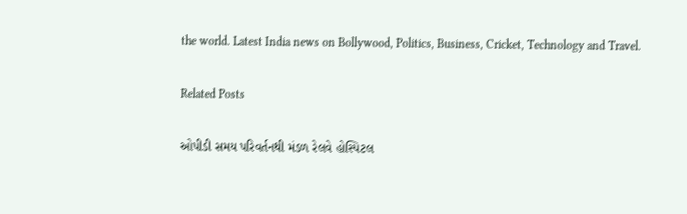the world. Latest India news on Bollywood, Politics, Business, Cricket, Technology and Travel.

Related Posts

ઓપીડી સમય પરિવર્તનથી મંડળ રેલવે હોસ્પિટલ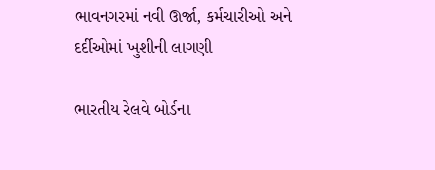ભાવનગરમાં નવી ઊર્જા, કર્મચારીઓ અને દર્દીઓમાં ખુશીની લાગણી

ભારતીય રેલવે બોર્ડના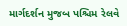માર્ગદર્શન મુજબ પશ્ચિમ રેલવે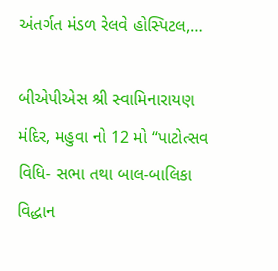અંતર્ગત મંડળ રેલવે હોસ્પિટલ,…

બીએપીએસ શ્રી સ્વામિનારાયણ મંદિર, મહુવા નો 12 મો “પાટોત્સવ વિધિ- સભા તથા બાલ-બાલિકા વિદ્ધાન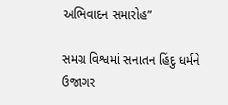અભિવાદન સમારોહ”

સમગ્ર વિશ્વમાં સનાતન હિંદુ ધર્મને ઉજાગર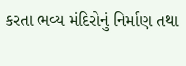કરતા ભવ્ય મંદિરોનું નિર્માણ તથા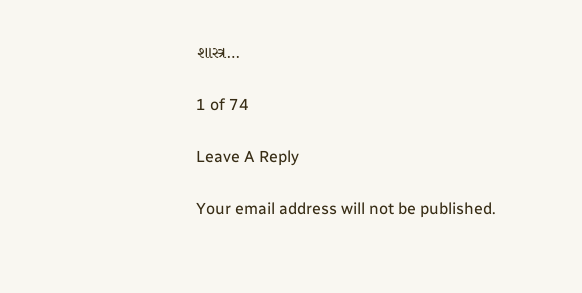શાસ્ત્ર…

1 of 74

Leave A Reply

Your email address will not be published.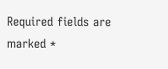Required fields are marked *